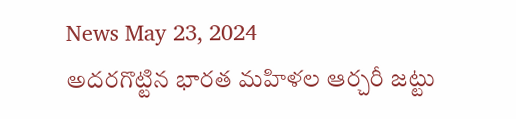News May 23, 2024
అదరగొట్టిన భారత మహిళల ఆర్చరీ జట్టు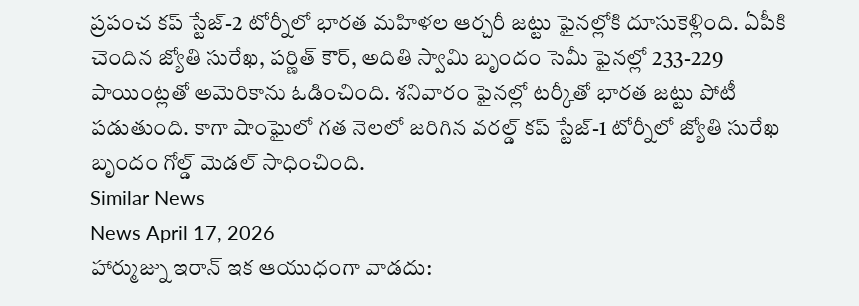ప్రపంచ కప్ స్టేజ్-2 టోర్నీలో భారత మహిళల ఆర్చరీ జట్టు ఫైనల్లోకి దూసుకెళ్లింది. ఏపీకి చెందిన జ్యోతి సురేఖ, పర్ణిత్ కౌర్, అదితి స్వామి బృందం సెమీ ఫైనల్లో 233-229 పాయింట్లతో అమెరికాను ఓడించింది. శనివారం ఫైనల్లో టర్కీతో భారత జట్టు పోటీ పడుతుంది. కాగా షాంఘైలో గత నెలలో జరిగిన వరల్డ్ కప్ స్టేజ్-1 టోర్నీలో జ్యోతి సురేఖ బృందం గోల్డ్ మెడల్ సాధించింది.
Similar News
News April 17, 2026
హార్ముజ్ను ఇరాన్ ఇక ఆయుధంగా వాడదు: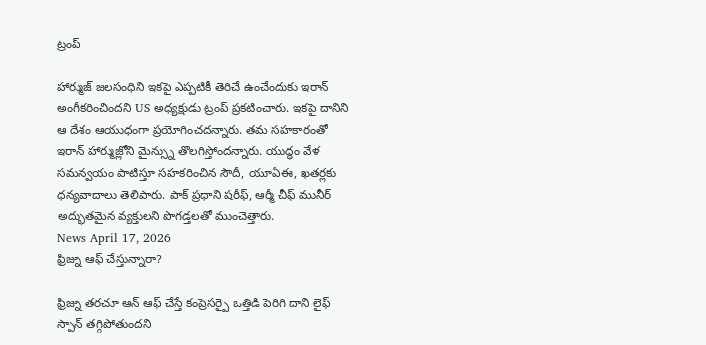ట్రంప్

హార్ముజ్ జలసంధిని ఇకపై ఎప్పటికీ తెరిచే ఉంచేందుకు ఇరాన్ అంగీకరించిందని US అధ్యక్షుడు ట్రంప్ ప్రకటించారు. ఇకపై దానిని ఆ దేశం ఆయుధంగా ప్రయోగించదన్నారు. తమ సహకారంతో ఇరాన్ హార్ముజ్లోని మైన్స్ను తొలగిస్తోందన్నారు. యుద్ధం వేళ సమన్వయం పాటిస్తూ సహకరించిన సౌదీ, యూఏఈ, ఖతర్లకు ధన్యవాదాలు తెలిపారు. పాక్ ప్రధాని షరీఫ్, ఆర్మీ చీఫ్ మునీర్ అద్భుతమైన వ్యక్తులని పొగడ్తలతో ముంచెత్తారు.
News April 17, 2026
ఫ్రిజ్ను ఆఫ్ చేస్తున్నారా?

ఫ్రిజ్ను తరచూ ఆన్ ఆఫ్ చేస్తే కంప్రెసర్పై ఒత్తిడి పెరిగి దాని లైఫ్ స్పాన్ తగ్గిపోతుందని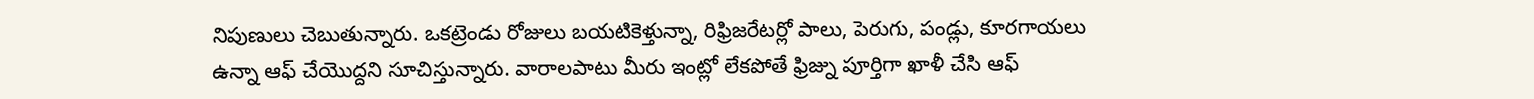నిపుణులు చెబుతున్నారు. ఒకట్రెండు రోజులు బయటికెళ్తున్నా, రిఫ్రిజరేటర్లో పాలు, పెరుగు, పండ్లు, కూరగాయలు ఉన్నా ఆఫ్ చేయొద్దని సూచిస్తున్నారు. వారాలపాటు మీరు ఇంట్లో లేకపోతే ఫ్రిజ్ను పూర్తిగా ఖాళీ చేసి ఆఫ్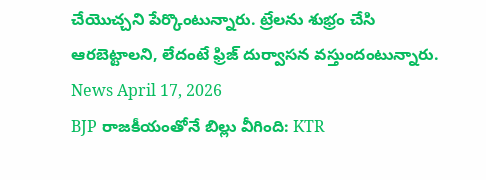చేయొచ్చని పేర్కొంటున్నారు. ట్రేలను శుభ్రం చేసి ఆరబెట్టాలని, లేదంటే ఫ్రిజ్ దుర్వాసన వస్తుందంటున్నారు.
News April 17, 2026
BJP రాజకీయంతోనే బిల్లు వీగింది: KTR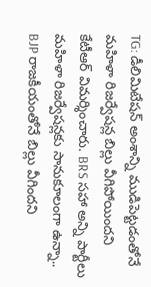TG: డీలిమిటేషన్ అంశాన్ని ముడిపెట్టడంతోనే మహిళా రిజర్వేషన్ల బిల్లు వీగిపోయిందని కేటీఆర్ విమర్శించారు. BRS సహా అన్ని పార్టీలు మహిళా రిజర్వేషన్లకు సానుకూలంగా ఉన్నా.. BJP రాజకీయంతోనే బిల్లు వీగిందని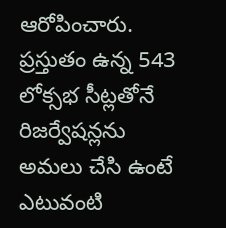ఆరోపించారు. ప్రస్తుతం ఉన్న 543 లోక్సభ సీట్లతోనే రిజర్వేషన్లను అమలు చేసి ఉంటే ఎటువంటి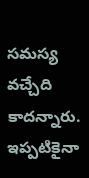సమస్య వచ్చేది కాదన్నారు. ఇప్పటికైనా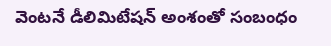వెంటనే డీలిమిటేషన్ అంశంతో సంబంధం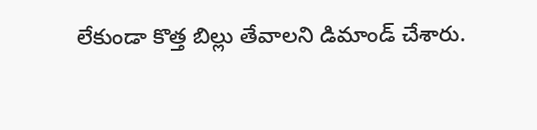లేకుండా కొత్త బిల్లు తేవాలని డిమాండ్ చేశారు.